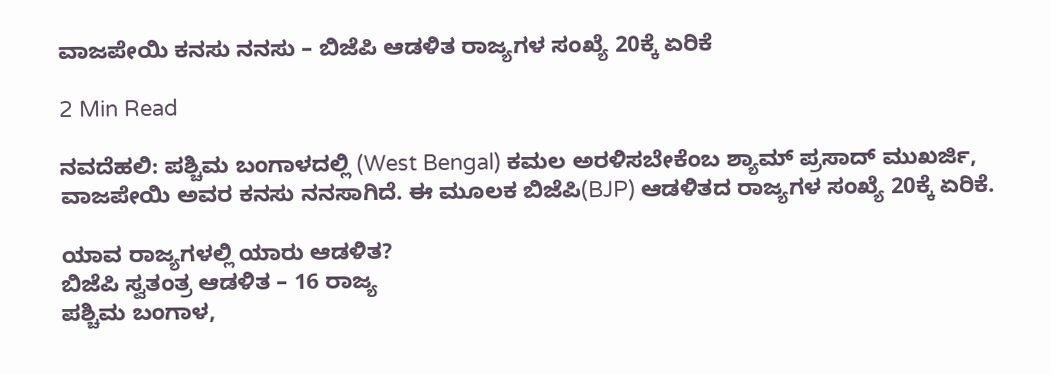ವಾಜಪೇಯಿ ಕನಸು ನನಸು – ಬಿಜೆಪಿ ಆಡಳಿತ ರಾಜ್ಯಗಳ ಸಂಖ್ಯೆ 20ಕ್ಕೆ ಏರಿಕೆ

2 Min Read

ನವದೆಹಲಿ: ಪಶ್ಚಿಮ ಬಂಗಾಳದಲ್ಲಿ (West Bengal) ಕಮಲ ಅರಳಿಸಬೇಕೆಂಬ ಶ್ಯಾಮ್ ಪ್ರಸಾದ್ ಮುಖರ್ಜಿ, ವಾಜಪೇಯಿ ಅವರ ಕನಸು ನನಸಾಗಿದೆ. ಈ ಮೂಲಕ ಬಿಜೆಪಿ(BJP) ಆಡಳಿತದ ರಾಜ್ಯಗಳ ಸಂಖ್ಯೆ 20ಕ್ಕೆ ಏರಿಕೆ.

ಯಾವ ರಾಜ್ಯಗಳಲ್ಲಿ ಯಾರು ಆಡಳಿತ?
ಬಿಜೆಪಿ ಸ್ವತಂತ್ರ ಆಡಳಿತ – 16 ರಾಜ್ಯ
ಪಶ್ಚಿಮ ಬಂಗಾಳ,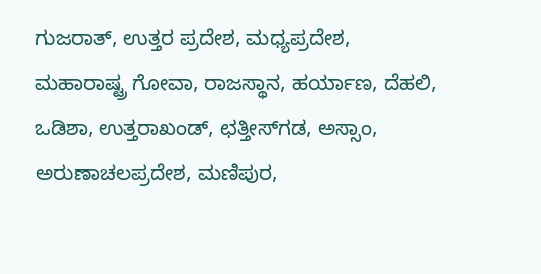ಗುಜರಾತ್, ಉತ್ತರ ಪ್ರದೇಶ, ಮಧ್ಯಪ್ರದೇಶ, ಮಹಾರಾಷ್ಟ್ರ ಗೋವಾ, ರಾಜಸ್ಥಾನ, ಹರ್ಯಾಣ, ದೆಹಲಿ, ಒಡಿಶಾ, ಉತ್ತರಾಖಂಡ್, ಛತ್ತೀಸ್‌ಗಡ, ಅಸ್ಸಾಂ, ಅರುಣಾಚಲಪ್ರದೇಶ, ಮಣಿಪುರ,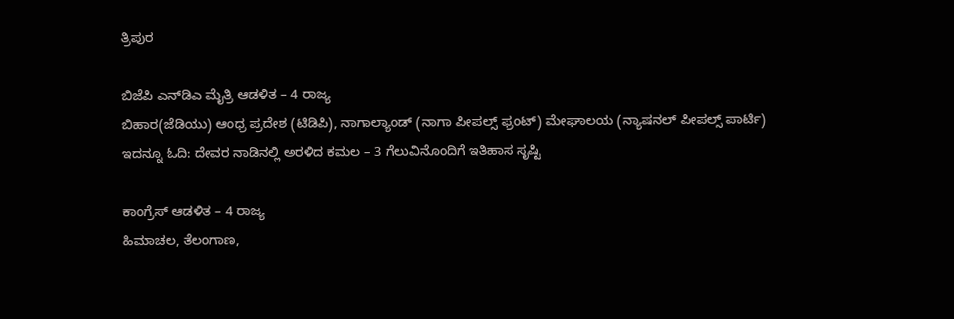ತ್ರಿಪುರ

ಬಿಜೆಪಿ ಎನ್‌ಡಿಎ ಮೈತ್ರಿ ಆಡಳಿತ – 4 ರಾಜ್ಯ
ಬಿಹಾರ(ಜೆಡಿಯು) ಆಂಧ್ರ ಪ್ರದೇಶ (ಟಿಡಿಪಿ), ನಾಗಾಲ್ಯಾಂಡ್ (ನಾಗಾ ಪೀಪಲ್ಸ್ ಫ್ರಂಟ್) ಮೇಘಾಲಯ (ನ್ಯಾಷನಲ್ ಪೀಪಲ್ಸ್ ಪಾರ್ಟಿ)  ಇದನ್ನೂ ಓದಿ: ದೇವರ ನಾಡಿನಲ್ಲಿ ಅರಳಿದ ಕಮಲ – 3 ಗೆಲುವಿನೊಂದಿಗೆ ಇತಿಹಾಸ ಸೃಷ್ಟಿ

ಕಾಂಗ್ರೆಸ್ ಆಡಳಿತ – 4 ರಾಜ್ಯ
ಹಿಮಾಚಲ, ತೆಲಂಗಾಣ,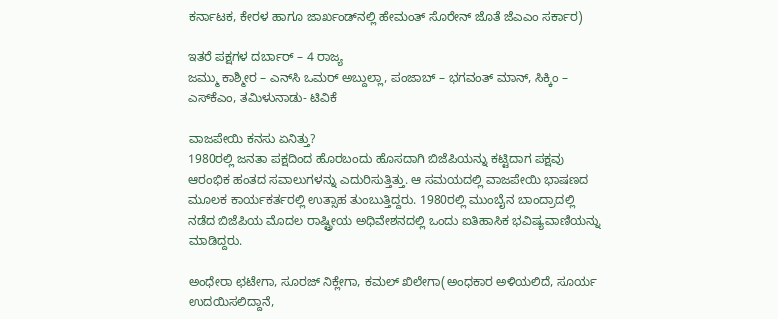ಕರ್ನಾಟಕ, ಕೇರಳ ಹಾಗೂ ಜಾರ್ಖಂಡ್‌ನಲ್ಲಿ ಹೇಮಂತ್ ಸೊರೇನ್ ಜೊತೆ ಜೆಎಎಂ ಸರ್ಕಾರ)

ಇತರೆ ಪಕ್ಷಗಳ ದರ್ಬಾರ್ – 4 ರಾಜ್ಯ
ಜಮ್ಮು ಕಾಶ್ಮೀರ – ಎನ್‌ಸಿ ಒಮರ್ ಅಬ್ದುಲ್ಲಾ, ಪಂಜಾಬ್ – ಭಗವಂತ್ ಮಾನ್, ಸಿಕ್ಕಿಂ – ಎಸ್‌ಕೆಎಂ, ತಮಿಳುನಾಡು- ಟಿವಿಕೆ

ವಾಜಪೇಯಿ ಕನಸು ಏನಿತ್ತು?
1980ರಲ್ಲಿ ಜನತಾ ಪಕ್ಷದಿಂದ ಹೊರಬಂದು ಹೊಸದಾಗಿ ಬಿಜೆಪಿಯನ್ನು ಕಟ್ಟಿದಾಗ ಪಕ್ಷವು ಆರಂಭಿಕ ಹಂತದ ಸವಾಲುಗಳನ್ನು ಎದುರಿಸುತ್ತಿತ್ತು. ಆ ಸಮಯದಲ್ಲಿ ವಾಜಪೇಯಿ ಭಾಷಣದ ಮೂಲಕ ಕಾರ್ಯಕರ್ತರಲ್ಲಿ ಉತ್ಸಾಹ ತುಂಬುತ್ತಿದ್ದರು. 1980ರಲ್ಲಿ ಮುಂಬೈನ ಬಾಂದ್ರಾದಲ್ಲಿ ನಡೆದ ಬಿಜೆಪಿಯ ಮೊದಲ ರಾಷ್ಟ್ರೀಯ ಅಧಿವೇಶನದಲ್ಲಿ ಒಂದು ಐತಿಹಾಸಿಕ ಭವಿಷ್ಯವಾಣಿಯನ್ನು ಮಾಡಿದ್ದರು.

ಅಂಧೇರಾ ಛಟೇಗಾ, ಸೂರಜ್ ನಿಕ್ಲೇಗಾ, ಕಮಲ್ ಖಿಲೇಗಾ(ಅಂಧಕಾರ ಅಳಿಯಲಿದೆ, ಸೂರ್ಯ ಉದಯಿಸಲಿದ್ದಾನೆ,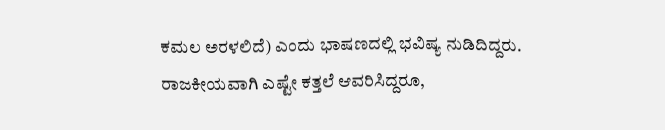ಕಮಲ ಅರಳಲಿದೆ) ಎಂದು ಭಾಷಣದಲ್ಲಿ ಭವಿಷ್ಯ ನುಡಿದಿದ್ದರು. ರಾಜಕೀಯವಾಗಿ ಎಷ್ಟೇ ಕತ್ತಲೆ ಆವರಿಸಿದ್ದರೂ,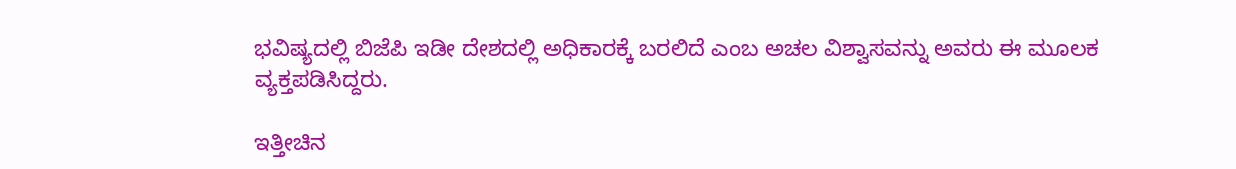ಭವಿಷ್ಯದಲ್ಲಿ ಬಿಜೆಪಿ ಇಡೀ ದೇಶದಲ್ಲಿ ಅಧಿಕಾರಕ್ಕೆ ಬರಲಿದೆ ಎಂಬ ಅಚಲ ವಿಶ್ವಾಸವನ್ನು ಅವರು ಈ ಮೂಲಕ ವ್ಯಕ್ತಪಡಿಸಿದ್ದರು.

ಇತ್ತೀಚಿನ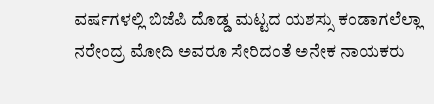ವರ್ಷಗಳಲ್ಲಿ ಬಿಜೆಪಿ ದೊಡ್ಡ ಮಟ್ಟದ ಯಶಸ್ಸು ಕಂಡಾಗಲೆಲ್ಲಾ ನರೇಂದ್ರ ಮೋದಿ ಅವರೂ ಸೇರಿದಂತೆ ಅನೇಕ ನಾಯಕರು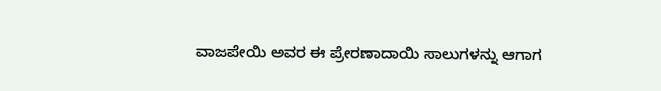ವಾಜಪೇಯಿ ಅವರ ಈ ಪ್ರೇರಣಾದಾಯಿ ಸಾಲುಗಳನ್ನು ಆಗಾಗ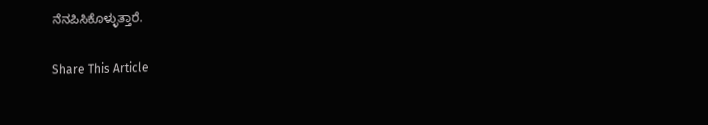ನೆನಪಿಸಿಕೊಳ್ಳುತ್ತಾರೆ.

Share This Article